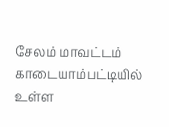சேலம் மாவட்டம் காடையாம்பட்டியில் உள்ள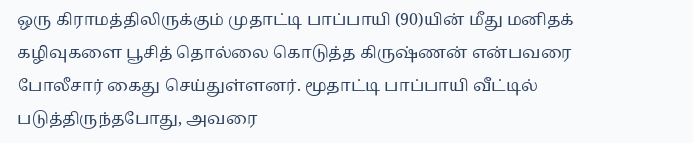ஒரு கிராமத்திலிருக்கும் முதாட்டி பாப்பாயி (90)யின் மீது மனிதக் கழிவுகளை பூசித் தொல்லை கொடுத்த கிருஷ்ணன் என்பவரை போலீசார் கைது செய்துள்ளனர். மூதாட்டி பாப்பாயி வீட்டில் படுத்திருந்தபோது, அவரை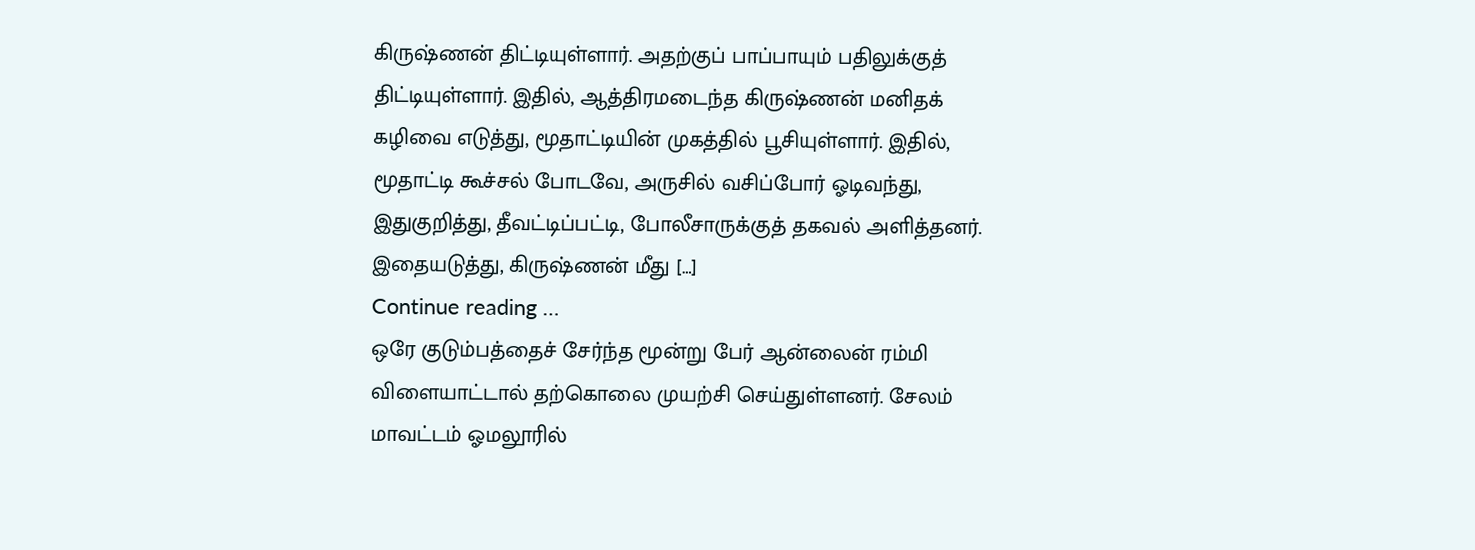கிருஷ்ணன் திட்டியுள்ளார். அதற்குப் பாப்பாயும் பதிலுக்குத் திட்டியுள்ளார். இதில், ஆத்திரமடைந்த கிருஷ்ணன் மனிதக் கழிவை எடுத்து, மூதாட்டியின் முகத்தில் பூசியுள்ளார். இதில், மூதாட்டி கூச்சல் போடவே, அருசில் வசிப்போர் ஓடிவந்து, இதுகுறித்து, தீவட்டிப்பட்டி, போலீசாருக்குத் தகவல் அளித்தனர். இதையடுத்து, கிருஷ்ணன் மீது […]
Continue reading …
ஒரே குடும்பத்தைச் சேர்ந்த மூன்று பேர் ஆன்லைன் ரம்மி விளையாட்டால் தற்கொலை முயற்சி செய்துள்ளனர். சேலம் மாவட்டம் ஓமலூரில்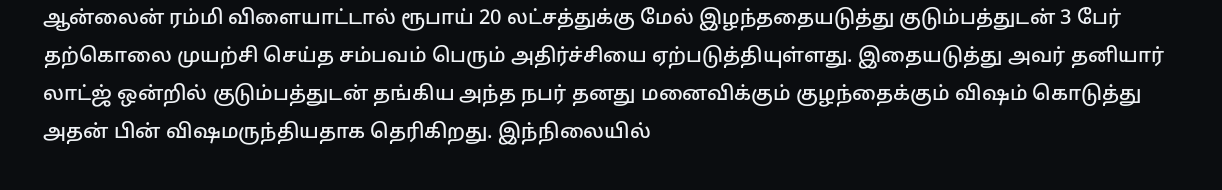ஆன்லைன் ரம்மி விளையாட்டால் ரூபாய் 20 லட்சத்துக்கு மேல் இழந்ததையடுத்து குடும்பத்துடன் 3 பேர் தற்கொலை முயற்சி செய்த சம்பவம் பெரும் அதிர்ச்சியை ஏற்படுத்தியுள்ளது. இதையடுத்து அவர் தனியார் லாட்ஜ் ஒன்றில் குடும்பத்துடன் தங்கிய அந்த நபர் தனது மனைவிக்கும் குழந்தைக்கும் விஷம் கொடுத்து அதன் பின் விஷமருந்தியதாக தெரிகிறது. இந்நிலையில்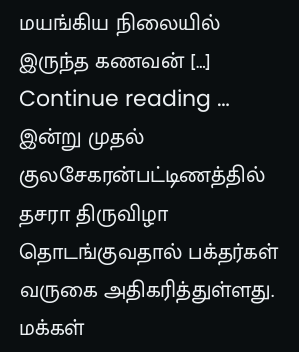மயங்கிய நிலையில் இருந்த கணவன் […]
Continue reading …
இன்று முதல் குலசேகரன்பட்டிணத்தில் தசரா திருவிழா தொடங்குவதால் பக்தர்கள் வருகை அதிகரித்துள்ளது. மக்கள்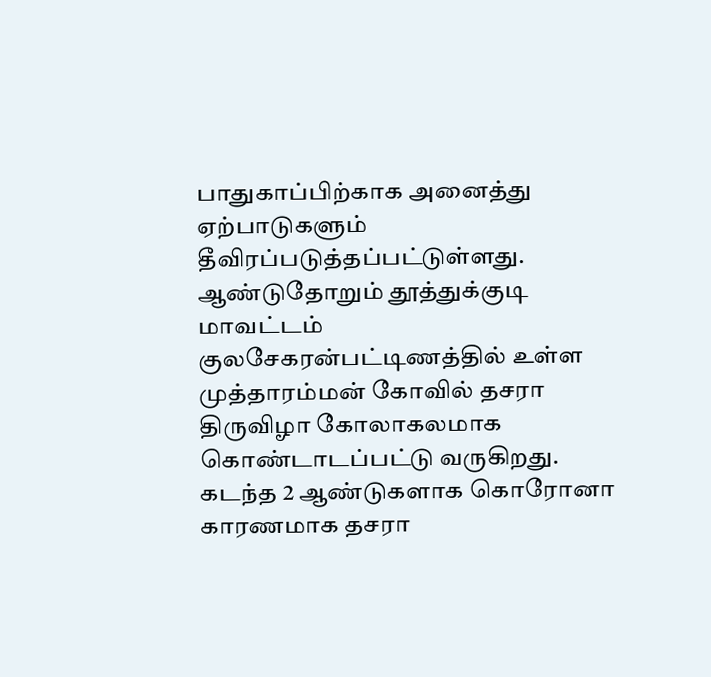பாதுகாப்பிற்காக அனைத்து ஏற்பாடுகளும் தீவிரப்படுத்தப்பட்டுள்ளது. ஆண்டுதோறும் தூத்துக்குடி மாவட்டம் குலசேகரன்பட்டிணத்தில் உள்ள முத்தாரம்மன் கோவில் தசரா திருவிழா கோலாகலமாக கொண்டாடப்பட்டு வருகிறது. கடந்த 2 ஆண்டுகளாக கொரோனா காரணமாக தசரா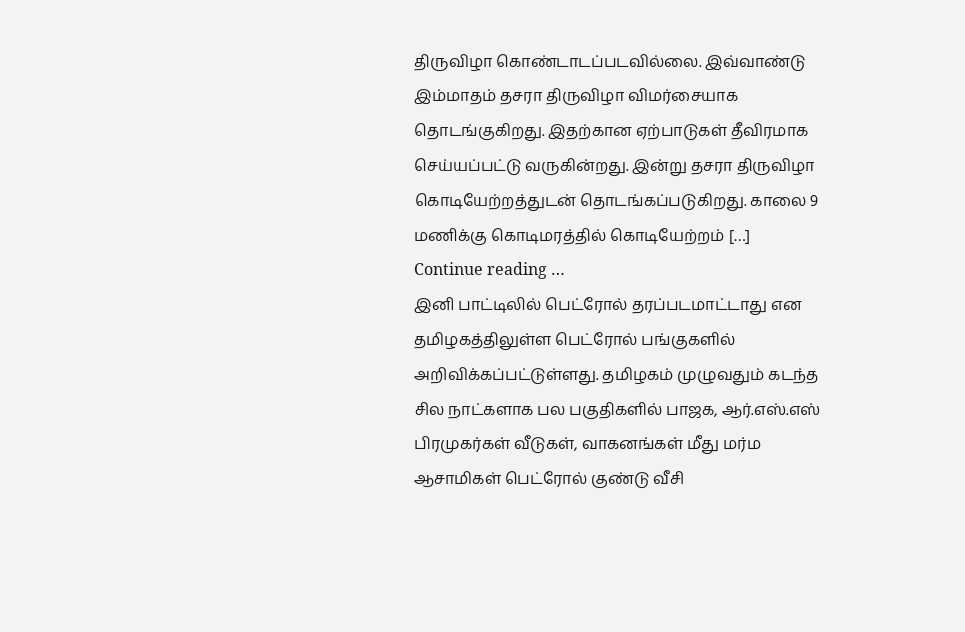திருவிழா கொண்டாடப்படவில்லை. இவ்வாண்டு இம்மாதம் தசரா திருவிழா விமர்சையாக தொடங்குகிறது. இதற்கான ஏற்பாடுகள் தீவிரமாக செய்யப்பட்டு வருகின்றது. இன்று தசரா திருவிழா கொடியேற்றத்துடன் தொடங்கப்படுகிறது. காலை 9 மணிக்கு கொடிமரத்தில் கொடியேற்றம் […]
Continue reading …
இனி பாட்டிலில் பெட்ரோல் தரப்படமாட்டாது என தமிழகத்திலுள்ள பெட்ரோல் பங்குகளில் அறிவிக்கப்பட்டுள்ளது. தமிழகம் முழுவதும் கடந்த சில நாட்களாக பல பகுதிகளில் பாஜக, ஆர்.எஸ்.எஸ் பிரமுகர்கள் வீடுகள், வாகனங்கள் மீது மர்ம ஆசாமிகள் பெட்ரோல் குண்டு வீசி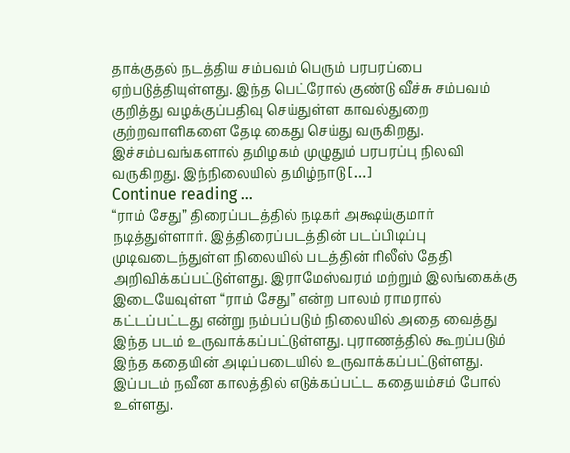தாக்குதல் நடத்திய சம்பவம் பெரும் பரபரப்பை ஏற்படுத்தியுள்ளது. இந்த பெட்ரோல் குண்டு வீச்சு சம்பவம் குறித்து வழக்குப்பதிவு செய்துள்ள காவல்துறை குற்றவாளிகளை தேடி கைது செய்து வருகிறது. இச்சம்பவங்களால் தமிழகம் முழுதும் பரபரப்பு நிலவி வருகிறது. இந்நிலையில் தமிழ்நாடு […]
Continue reading …
“ராம் சேது” திரைப்படத்தில் நடிகர் அக்ஷய்குமார் நடித்துள்ளார். இத்திரைப்படத்தின் படப்பிடிப்பு முடிவடைந்துள்ள நிலையில் படத்தின் ரிலீஸ் தேதி அறிவிக்கப்பட்டுள்ளது. இராமேஸ்வரம் மற்றும் இலங்கைக்கு இடையேவுள்ள “ராம் சேது” என்ற பாலம் ராமரால் கட்டப்பட்டது என்று நம்பப்படும் நிலையில் அதை வைத்து இந்த படம் உருவாக்கப்பட்டுள்ளது. புராணத்தில் கூறப்படும் இந்த கதையின் அடிப்படையில் உருவாக்கப்பட்டுள்ளது. இப்படம் நவீன காலத்தில் எடுக்கப்பட்ட கதையம்சம் போல் உள்ளது.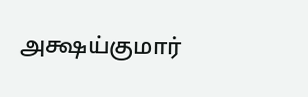அக்ஷய்குமார்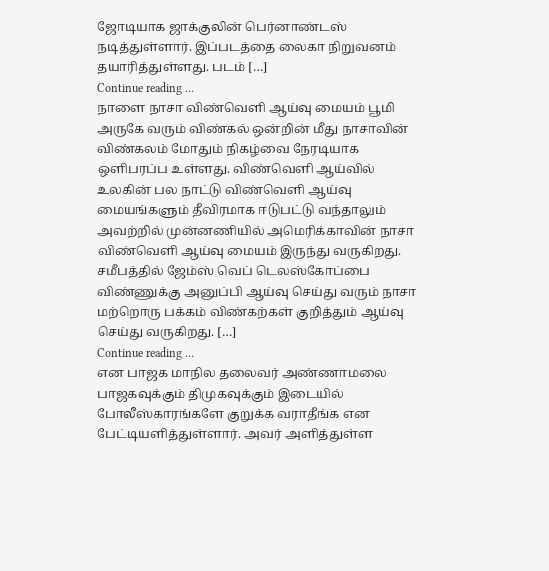ஜோடியாக ஜாக்குலின் பெர்னாண்டஸ் நடித்துள்ளார். இப்படத்தை லைகா நிறுவனம் தயாரித்துள்ளது. படம் […]
Continue reading …
நாளை நாசா விண்வெளி ஆய்வு மையம் பூமி அருகே வரும் விண்கல் ஒன்றின் மீது நாசாவின் விண்கலம் மோதும் நிகழ்வை நேரடியாக ஒளிபரப்ப உள்ளது. விண்வெளி ஆய்வில் உலகின் பல நாட்டு விண்வெளி ஆய்வு மையங்களும் தீவிரமாக ஈடுபட்டு வந்தாலும் அவற்றில் முன்னணியில் அமெரிக்காவின் நாசா விண்வெளி ஆய்வு மையம் இருந்து வருகிறது. சமீபத்தில் ஜேம்ஸ் வெப் டெலஸ்கோப்பை விண்ணுக்கு அனுப்பி ஆய்வு செய்து வரும் நாசா மற்றொரு பக்கம் விண்கற்கள் குறித்தும் ஆய்வு செய்து வருகிறது. […]
Continue reading …
என பாஜக மாநில தலைவர் அண்ணாமலை பாஜகவுக்கும் திமுகவுக்கும் இடையில் போலீஸ்காரங்களே குறுக்க வராதீங்க என பேட்டியளித்துள்ளார். அவர் அளித்துள்ள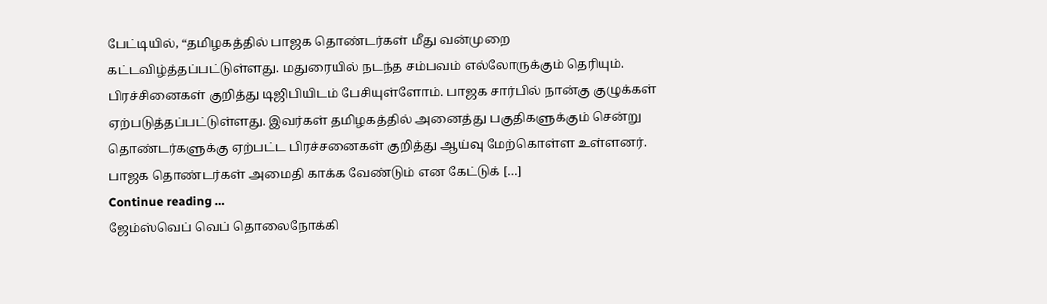பேட்டியில், “தமிழகத்தில் பாஜக தொண்டர்கள் மீது வன்முறை கட்டவிழ்த்தப்பட்டுள்ளது. மதுரையில் நடந்த சம்பவம் எல்லோருக்கும் தெரியும். பிரச்சினைகள் குறித்து டிஜிபியிடம் பேசியுள்ளோம். பாஜக சார்பில் நான்கு குழுக்கள் ஏற்படுத்தப்பட்டுள்ளது. இவர்கள் தமிழகத்தில் அனைத்து பகுதிகளுக்கும் சென்று தொண்டர்களுக்கு ஏற்பட்ட பிரச்சனைகள் குறித்து ஆய்வு மேற்கொள்ள உள்ளனர். பாஜக தொண்டர்கள் அமைதி காக்க வேண்டும் என கேட்டுக் […]
Continue reading …
ஜேம்ஸ்வெப் வெப் தொலைநோக்கி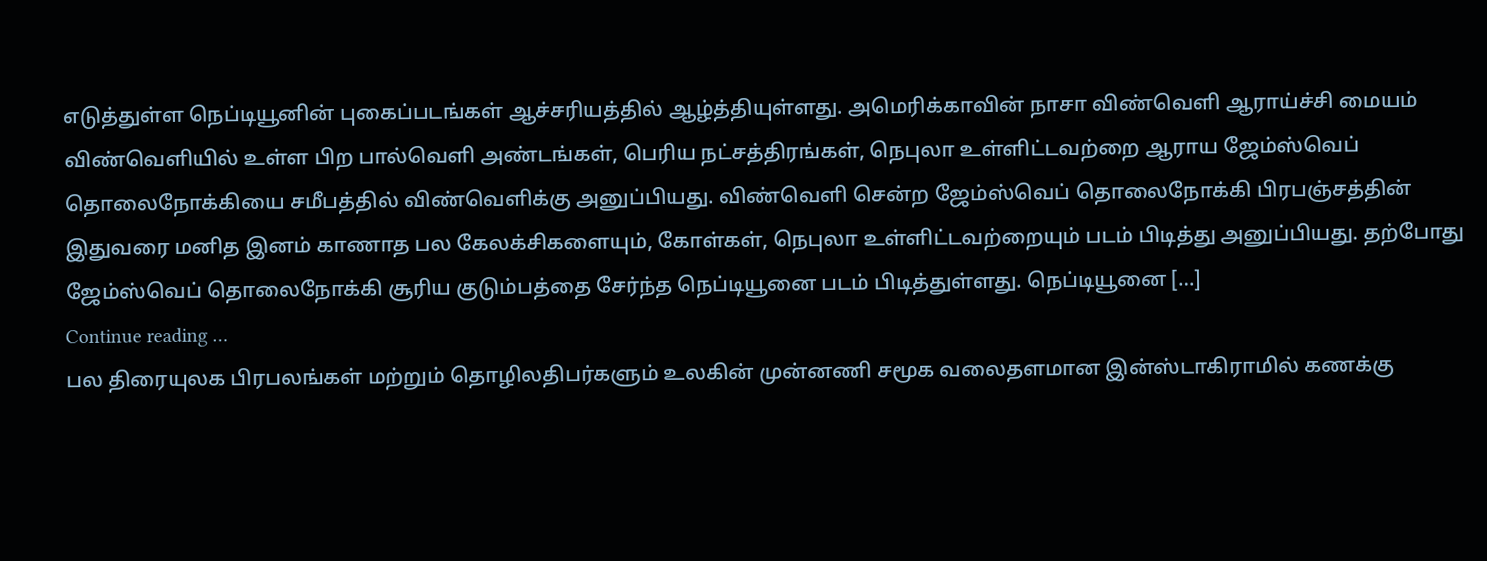எடுத்துள்ள நெப்டியூனின் புகைப்படங்கள் ஆச்சரியத்தில் ஆழ்த்தியுள்ளது. அமெரிக்காவின் நாசா விண்வெளி ஆராய்ச்சி மையம் விண்வெளியில் உள்ள பிற பால்வெளி அண்டங்கள், பெரிய நட்சத்திரங்கள், நெபுலா உள்ளிட்டவற்றை ஆராய ஜேம்ஸ்வெப் தொலைநோக்கியை சமீபத்தில் விண்வெளிக்கு அனுப்பியது. விண்வெளி சென்ற ஜேம்ஸ்வெப் தொலைநோக்கி பிரபஞ்சத்தின் இதுவரை மனித இனம் காணாத பல கேலக்சிகளையும், கோள்கள், நெபுலா உள்ளிட்டவற்றையும் படம் பிடித்து அனுப்பியது. தற்போது ஜேம்ஸ்வெப் தொலைநோக்கி சூரிய குடும்பத்தை சேர்ந்த நெப்டியூனை படம் பிடித்துள்ளது. நெப்டியூனை […]
Continue reading …
பல திரையுலக பிரபலங்கள் மற்றும் தொழிலதிபர்களும் உலகின் முன்னணி சமூக வலைதளமான இன்ஸ்டாகிராமில் கணக்கு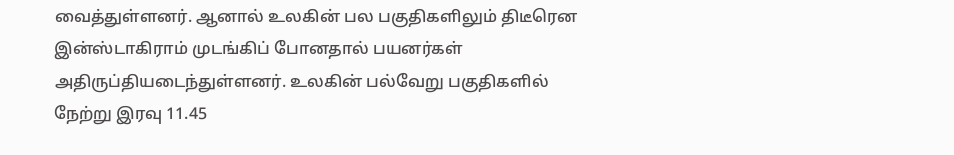வைத்துள்ளனர். ஆனால் உலகின் பல பகுதிகளிலும் திடீரென இன்ஸ்டாகிராம் முடங்கிப் போனதால் பயனர்கள் அதிருப்தியடைந்துள்ளனர். உலகின் பல்வேறு பகுதிகளில் நேற்று இரவு 11.45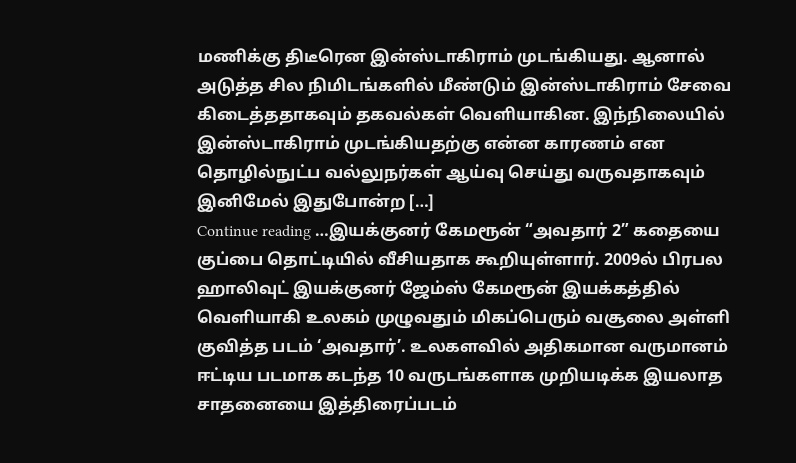மணிக்கு திடீரென இன்ஸ்டாகிராம் முடங்கியது. ஆனால் அடுத்த சில நிமிடங்களில் மீண்டும் இன்ஸ்டாகிராம் சேவை கிடைத்ததாகவும் தகவல்கள் வெளியாகின. இந்நிலையில் இன்ஸ்டாகிராம் முடங்கியதற்கு என்ன காரணம் என தொழில்நுட்ப வல்லுநர்கள் ஆய்வு செய்து வருவதாகவும் இனிமேல் இதுபோன்ற […]
Continue reading …இயக்குனர் கேமரூன் “அவதார் 2” கதையை குப்பை தொட்டியில் வீசியதாக கூறியுள்ளார். 2009ல் பிரபல ஹாலிவுட் இயக்குனர் ஜேம்ஸ் கேமரூன் இயக்கத்தில் வெளியாகி உலகம் முழுவதும் மிகப்பெரும் வசூலை அள்ளி குவித்த படம் ‘அவதார்’. உலகளவில் அதிகமான வருமானம் ஈட்டிய படமாக கடந்த 10 வருடங்களாக முறியடிக்க இயலாத சாதனையை இத்திரைப்படம்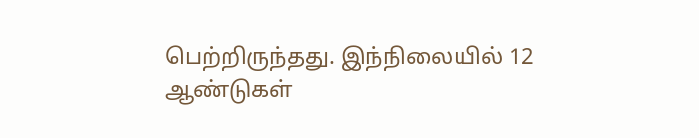பெற்றிருந்தது. இந்நிலையில் 12 ஆண்டுகள்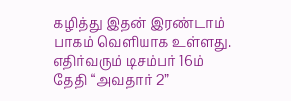கழித்து இதன் இரண்டாம் பாகம் வெளியாக உள்ளது. எதிர்வரும் டிசம்பர் 16ம் தேதி “அவதார் 2”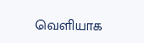வெளியாக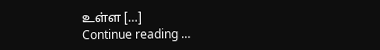உள்ள […]
Continue reading …